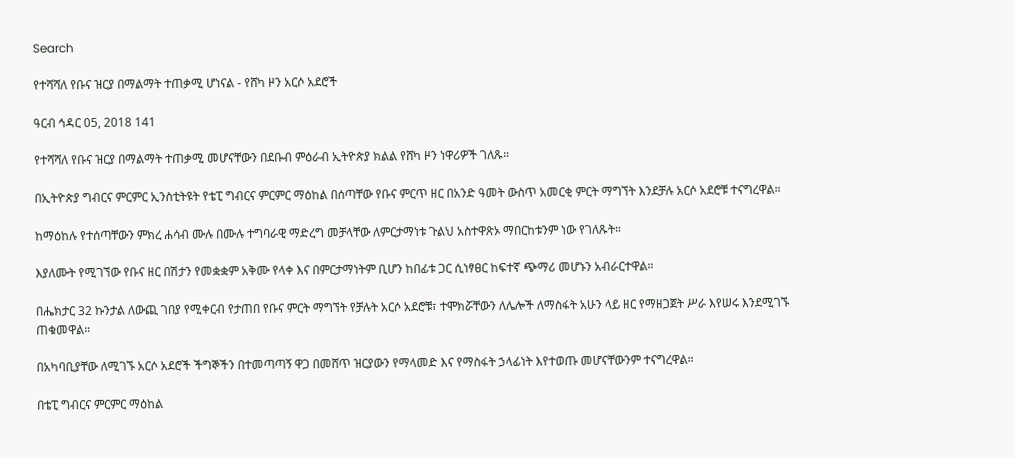Search

የተሻሻለ የቡና ዝርያ በማልማት ተጠቃሚ ሆነናል - የሸካ ዞን አርሶ አደሮች

ዓርብ ኅዳር 05, 2018 141

የተሻሻለ የቡና ዝርያ በማልማት ተጠቃሚ መሆናቸውን በደቡብ ምዕራብ ኢትዮጵያ ክልል የሸካ ዞን ነዋሪዎች ገለጹ።

በኢትዮጵያ ግብርና ምርምር ኢንስቲትዩት የቴፒ ግብርና ምርምር ማዕከል በሰጣቸው የቡና ምርጥ ዘር በአንድ ዓመት ውስጥ አመርቂ ምርት ማግኘት እንደቻሉ አርሶ አደሮቹ ተናግረዋል።

ከማዕከሉ የተሰጣቸውን ምክረ ሐሳብ ሙሉ በሙሉ ተግባራዊ ማድረግ መቻላቸው ለምርታማነቱ ጉልህ አስተዋጽኦ ማበርከቱንም ነው የገለጹት።

እያለሙት የሚገኘው የቡና ዘር በሽታን የመቋቋም አቅሙ የላቀ እና በምርታማነትም ቢሆን ከበፊቱ ጋር ሲነፃፀር ከፍተኛ ጭማሪ መሆኑን አብራርተዋል።

በሔክታር 32 ኩንታል ለውጪ ገበያ የሚቀርብ የታጠበ የቡና ምርት ማግኘት የቻሉት አርሶ አደሮቹ፣ ተሞክሯቸውን ለሌሎች ለማስፋት አሁን ላይ ዘር የማዘጋጀት ሥራ እየሠሩ እንደሚገኙ ጠቁመዋል።

በአካባቢያቸው ለሚገኙ አርሶ አደሮች ችግኞችን በተመጣጣኝ ዋጋ በመሸጥ ዝርያውን የማላመድ እና የማስፋት ኃላፊነት እየተወጡ መሆናቸውንም ተናግረዋል።

በቴፒ ግብርና ምርምር ማዕከል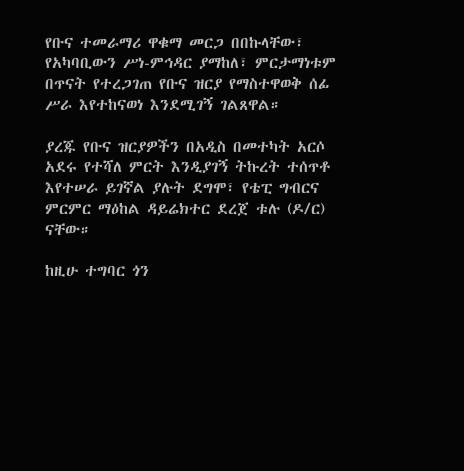የቡና ተመራማሪ ዋቁማ መርጋ በበኩላቸው፣ የአካባቢውን ሥነ-ምኅዳር ያማከለ፣ ምርታማነቱም በጥናት የተረጋገጠ የቡና ዝርያ የማስተዋወቅ ሰፊ ሥራ እየተከናወነ እንደሚገኝ ገልጸዋል።

ያረጁ የቡና ዝርያዎችን በአዲስ በመተካት አርሶ አደሩ የተሻለ ምርት እንዲያገኝ ትኩረት ተሰጥቶ እየተሠራ ይገኛል ያሉት ደግሞ፣ የቴፒ ግብርና ምርምር ማዕከል ዳይሬክተር ደረጀ ቱሉ (ዶ/ር) ናቸው።

ከዚሁ ተግባር ጎን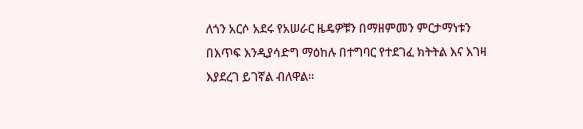ለጎን አርሶ አደሩ የአሠራር ዜዴዎቹን በማዘምመን ምርታማነቱን በእጥፍ እንዲያሳድግ ማዕከሉ በተግባር የተደገፈ ክትትል እና እገዛ እያደረገ ይገኛል ብለዋል።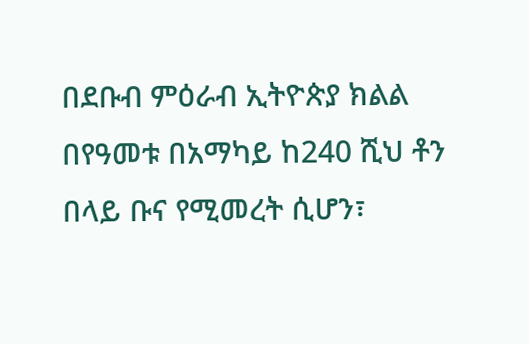በደቡብ ምዕራብ ኢትዮጵያ ክልል በየዓመቱ በአማካይ ከ240 ሺህ ቶን በላይ ቡና የሚመረት ሲሆን፣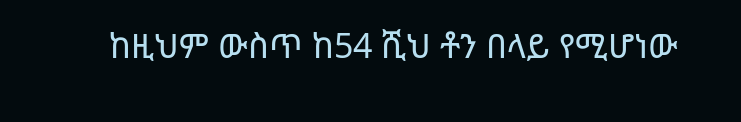ከዚህም ውስጥ ከ54 ሺህ ቶን በላይ የሚሆነው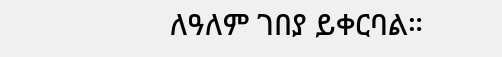ለዓለም ገበያ ይቀርባል።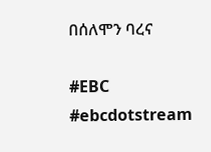በሰለሞን ባረና

#EBC #ebcdotstream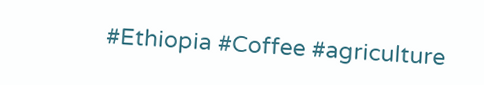#Ethiopia #Coffee #agriculture